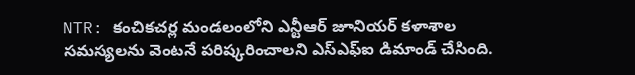NTR: కంచికచర్ల మండలంలోని ఎన్టీఆర్ జూనియర్ కళాశాల సమస్యలను వెంటనే పరిష్కరించాలని ఎస్ఎఫ్ఐ డిమాండ్ చేసింది.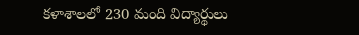కళాశాలలో 230 మంది విద్యార్థులు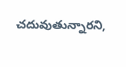చదువుతున్నారని,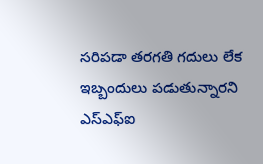సరిపడా తరగతి గదులు లేక ఇబ్బందులు పడుతున్నారని ఎస్ఎఫ్ఐ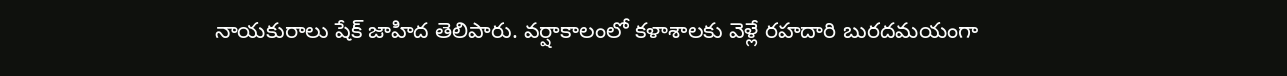నాయకురాలు షేక్ జాహిద తెలిపారు. వర్షాకాలంలో కళాశాలకు వెళ్లే రహదారి బురదమయంగా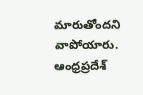మారుతోందని వాపోయారు.
ఆంధ్రప్రదేశ్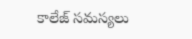కాలేజ్ సమస్యలు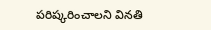పరిష్కరించాలని వినతి